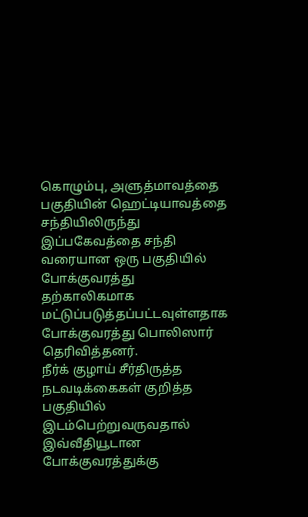கொழும்பு, அளுத்மாவத்தை பகுதியின் ஹெட்டியாவத்தை சந்தியிலிருந்து இப்பகேவத்தை சந்தி வரையான ஒரு பகுதியில் போக்குவரத்து தற்காலிகமாக மட்டுப்படுத்தப்பட்டவுள்ளதாக போக்குவரத்து பொலிஸார் தெரிவித்தனர்.
நீர்க் குழாய் சீர்திருத்த நடவடிக்கைகள் குறித்த பகுதியில் இடம்பெற்றுவருவதால் இவ்வீதியூடான போக்குவரத்துக்கு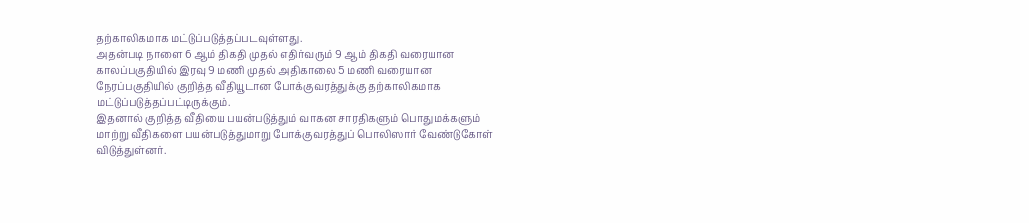தற்காலிகமாக மட்டுப்படுத்தப்படவுள்ளது.
அதன்படி நாளை 6 ஆம் திகதி முதல் எதிர்வரும் 9 ஆம் திகதி வரையான காலப்பகுதியில் இரவு 9 மணி முதல் அதிகாலை 5 மணி வரையான நேரப்பகுதியில் குறித்த வீதியூடான போக்குவரத்துக்கு தற்காலிகமாக மட்டுப்படுத்தப்பட்டிருக்கும்.
இதனால் குறித்த வீதியை பயன்படுத்தும் வாகன சாரதிகளும் பொதுமக்களும் மாற்று வீதிகளை பயன்படுத்துமாறு போக்குவரத்துப் பொலிஸார் வேண்டுகோள் விடுத்துள்னர்.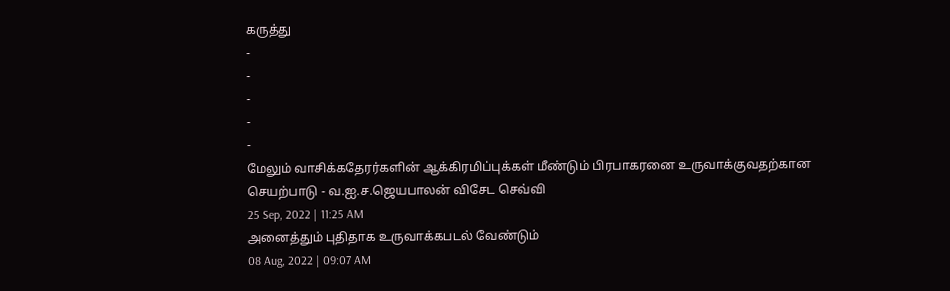கருத்து
-
-
-
-
-
மேலும் வாசிக்கதேரர்களின் ஆக்கிரமிப்புக்கள் மீண்டும் பிரபாகரனை உருவாக்குவதற்கான செயற்பாடு - வ.ஐ.ச.ஜெயபாலன் விசேட செவ்வி
25 Sep, 2022 | 11:25 AM
அனைத்தும் புதிதாக உருவாக்கபடல் வேண்டும்
08 Aug, 2022 | 09:07 AM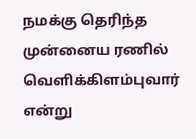நமக்கு தெரிந்த முன்னைய ரணில் வெளிக்கிளம்புவார் என்று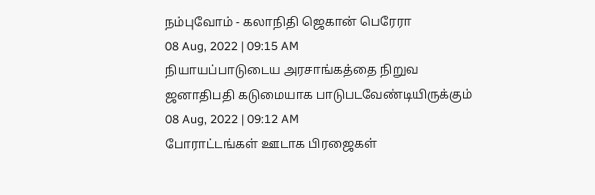நம்புவோம் - கலாநிதி ஜெகான் பெரேரா
08 Aug, 2022 | 09:15 AM
நியாயப்பாடுடைய அரசாங்கத்தை நிறுவ ஜனாதிபதி கடுமையாக பாடுபடவேண்டியிருக்கும்
08 Aug, 2022 | 09:12 AM
போராட்டங்கள் ஊடாக பிரஜைகள்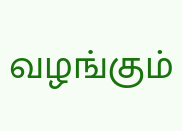வழங்கும்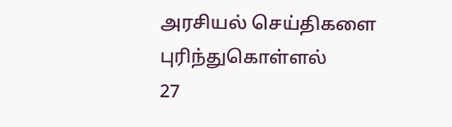அரசியல் செய்திகளை புரிந்துகொள்ளல்
27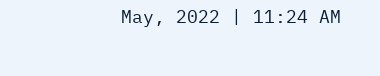May, 2022 | 11:24 AM